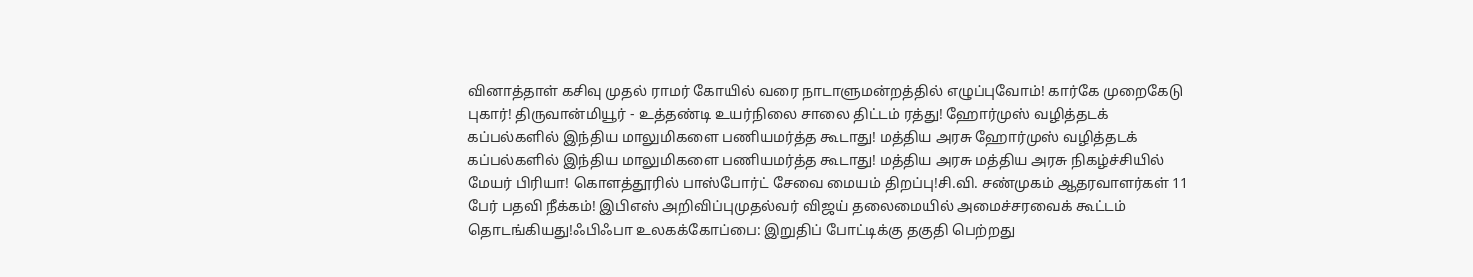வினாத்தாள் கசிவு முதல் ராமர் கோயில் வரை நாடாளுமன்றத்தில் எழுப்புவோம்! கார்கே முறைகேடு புகார்! திருவான்மியூர் - உத்தண்டி உயர்நிலை சாலை திட்டம் ரத்து! ஹோர்முஸ் வழித்தடக் கப்பல்களில் இந்திய மாலுமிகளை பணியமர்த்த கூடாது! மத்திய அரசு ஹோர்முஸ் வழித்தடக் கப்பல்களில் இந்திய மாலுமிகளை பணியமர்த்த கூடாது! மத்திய அரசு மத்திய அரசு நிகழ்ச்சியில் மேயர் பிரியா! கொளத்தூரில் பாஸ்போர்ட் சேவை மையம் திறப்பு!சி.வி. சண்முகம் ஆதரவாளர்கள் 11 பேர் பதவி நீக்கம்! இபிஎஸ் அறிவிப்புமுதல்வர் விஜய் தலைமையில் அமைச்சரவைக் கூட்டம் தொடங்கியது!ஃபிஃபா உலகக்கோப்பை: இறுதிப் போட்டிக்கு தகுதி பெற்றது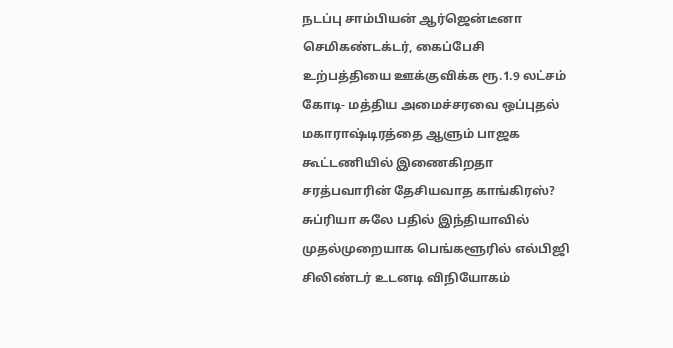நடப்பு சாம்பியன் ஆர்ஜென்டீனா செமிகண்டக்டர், கைப்பேசி உற்பத்தியை ஊக்குவிக்க ரூ.1.9 லட்சம் கோடி- மத்திய அமைச்சரவை ஒப்புதல் மகாராஷ்டிரத்தை ஆளும் பாஜக கூட்டணியில் இணைகிறதா சரத்பவாரின் தேசியவாத காங்கிரஸ்? சுப்ரியா சுலே பதில் இந்தியாவில் முதல்முறையாக பெங்களூரில் எல்பிஜி சிலிண்டர் உடனடி விநியோகம்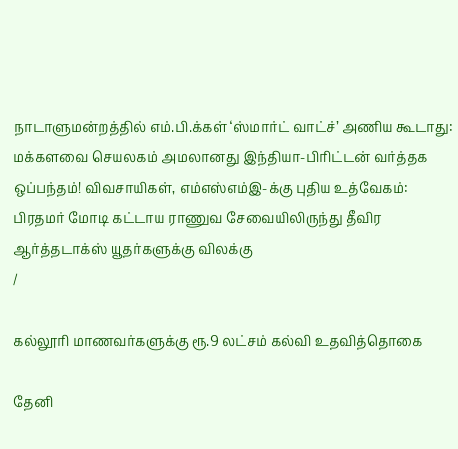நாடாளுமன்றத்தில் எம்.பி.க்கள் ‘ஸ்மார்ட் வாட்ச்’ அணிய கூடாது: மக்களவை செயலகம் அமலானது இந்தியா-பிரிட்டன் வர்த்தக ஒப்பந்தம்! விவசாயிகள், எம்எஸ்எம்இ-க்கு புதிய உத்வேகம்: பிரதமர் மோடி கட்டாய ராணுவ சேவையிலிருந்து தீவிர ஆர்த்தடாக்ஸ் யூதர்களுக்கு விலக்கு
/

கல்லூரி மாணவர்களுக்கு ரூ.9 லட்சம் கல்வி உதவித்தொகை

தேனி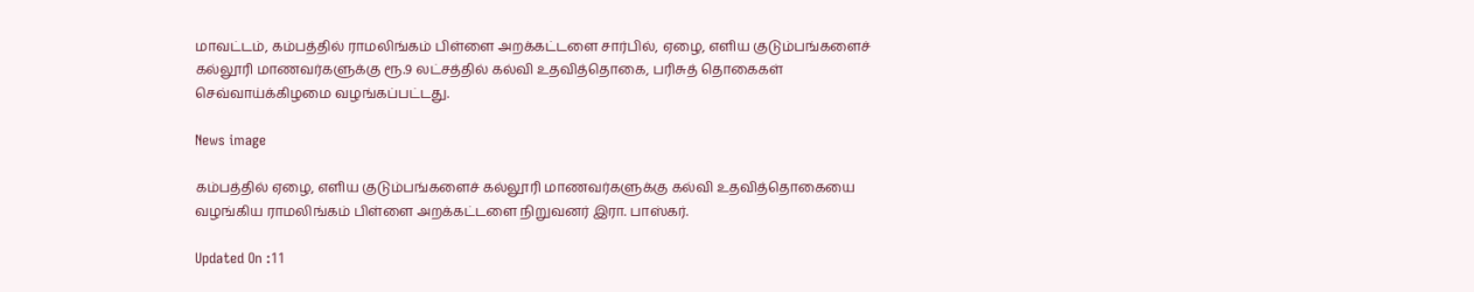மாவட்டம், கம்பத்தில் ராமலிங்கம் பிள்ளை அறக்கட்டளை சார்பில், ஏழை, எளிய குடும்பங்களைச் கல்லூரி மாணவர்களுக்கு ரூ.9 லட்சத்தில் கல்வி உதவித்தொகை, பரிசுத் தொகைகள் செவ்வாய்க்கிழமை வழங்கப்பட்டது.

News image

கம்பத்தில் ஏழை, எளிய குடும்பங்களைச் கல்லூரி மாணவர்களுக்கு கல்வி உதவித்தொகையை வழங்கிய ராமலிங்கம் பிள்ளை அறக்கட்டளை நிறுவனர் இரா. பாஸ்கர்.

Updated On :11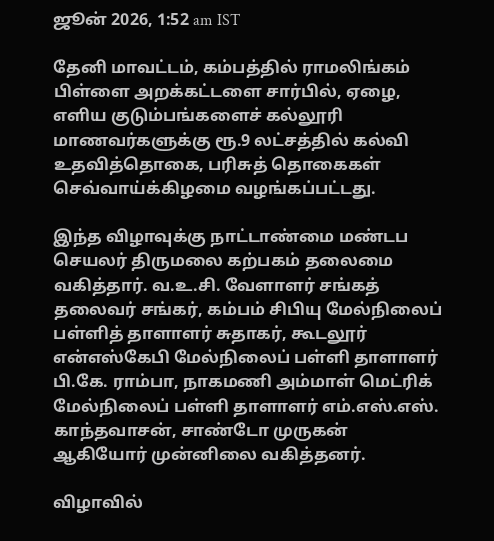ஜூன் 2026, 1:52 am IST

தேனி மாவட்டம், கம்பத்தில் ராமலிங்கம் பிள்ளை அறக்கட்டளை சார்பில், ஏழை, எளிய குடும்பங்களைச் கல்லூரி மாணவர்களுக்கு ரூ.9 லட்சத்தில் கல்வி உதவித்தொகை, பரிசுத் தொகைகள் செவ்வாய்க்கிழமை வழங்கப்பட்டது.

இந்த விழாவுக்கு நாட்டாண்மை மண்டப செயலர் திருமலை கற்பகம் தலைமை வகித்தார். வ.உ.சி. வேளாளர் சங்கத் தலைவர் சங்கர், கம்பம் சிபியு மேல்நிலைப் பள்ளித் தாளாளர் சுதாகர், கூடலூர் என்எஸ்கேபி மேல்நிலைப் பள்ளி தாளாளர் பி.கே. ராம்பா, நாகமணி அம்மாள் மெட்ரிக் மேல்நிலைப் பள்ளி தாளாளர் எம்.எஸ்.எஸ். காந்தவாசன், சாண்டோ முருகன் ஆகியோர் முன்னிலை வகித்தனர்.

விழாவில்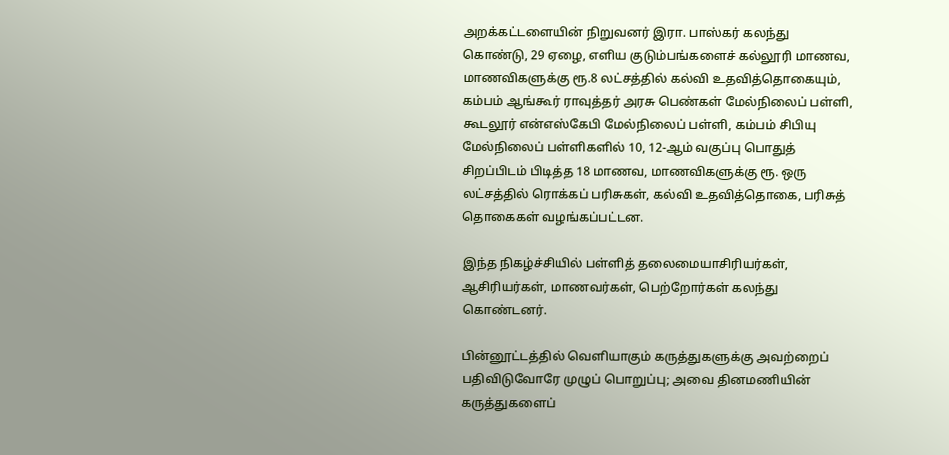அறக்கட்டளையின் நிறுவனர் இரா. பாஸ்கர் கலந்து கொண்டு, 29 ஏழை, எளிய குடும்பங்களைச் கல்லூரி மாணவ, மாணவிகளுக்கு ரூ.8 லட்சத்தில் கல்வி உதவித்தொகையும், கம்பம் ஆங்கூர் ராவுத்தர் அரசு பெண்கள் மேல்நிலைப் பள்ளி, கூடலூர் என்எஸ்கேபி மேல்நிலைப் பள்ளி, கம்பம் சிபியு மேல்நிலைப் பள்ளிகளில் 10, 12-ஆம் வகுப்பு பொதுத் சிறப்பிடம் பிடித்த 18 மாணவ, மாணவிகளுக்கு ரூ. ஒரு லட்சத்தில் ரொக்கப் பரிசுகள், கல்வி உதவித்தொகை, பரிசுத் தொகைகள் வழங்கப்பட்டன.

இந்த நிகழ்ச்சியில் பள்ளித் தலைமையாசிரியர்கள், ஆசிரியர்கள், மாணவர்கள், பெற்றோர்கள் கலந்து கொண்டனர்.

பின்னூட்டத்தில் வெளியாகும் கருத்துகளுக்கு அவற்றைப் பதிவிடுவோரே முழுப் பொறுப்பு; அவை தினமணியின் கருத்துகளைப்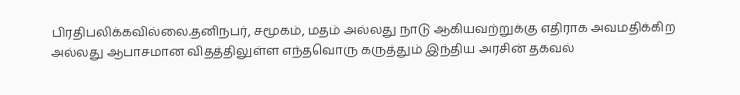பிரதிபலிக்கவில்லை.தனிநபர், சமூகம், மதம் அல்லது நாடு ஆகியவற்றுக்கு எதிராக அவமதிக்கிற அல்லது ஆபாசமான விதத்திலுள்ள எந்தவொரு கருத்தும் இந்திய அரசின் தகவல்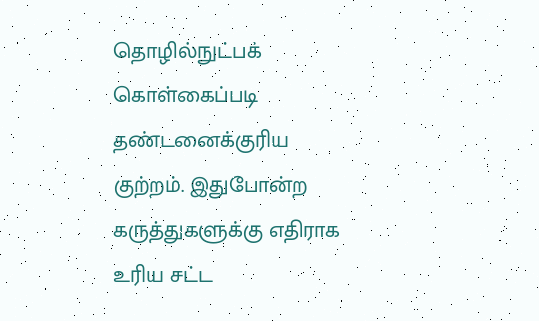தொழில்நுட்பக் கொள்கைப்படி தண்டனைக்குரிய குற்றம். இதுபோன்ற கருத்துகளுக்கு எதிராக உரிய சட்ட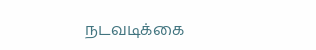நடவடிக்கை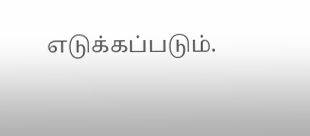எடுக்கப்படும்.